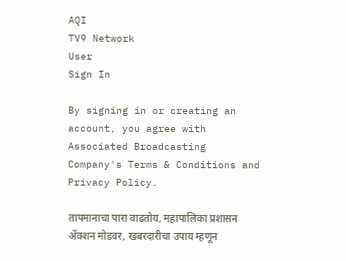AQI
TV9 Network
User
Sign In

By signing in or creating an account, you agree with Associated Broadcasting Company's Terms & Conditions and Privacy Policy.

तापमानाचा पारा वाढतोय, महापालिका प्रशासन ॲक्शन मोडवर, खबरदारीचा उपाय म्हणून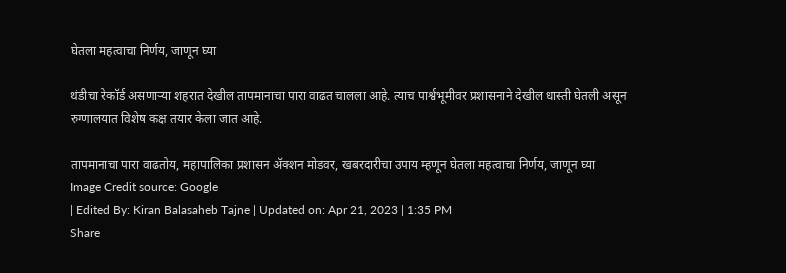घेतला महत्वाचा निर्णय, जाणून घ्या

थंडीचा रेकॉर्ड असणाऱ्या शहरात देखील तापमानाचा पारा वाढत चालला आहे. त्याच पार्श्वभूमीवर प्रशासनाने देखील धास्ती घेतली असून रुग्णालयात विशेष कक्ष तयार केला जात आहे.

तापमानाचा पारा वाढतोय, महापालिका प्रशासन ॲक्शन मोडवर, खबरदारीचा उपाय म्हणून घेतला महत्वाचा निर्णय, जाणून घ्या
Image Credit source: Google
| Edited By: Kiran Balasaheb Tajne | Updated on: Apr 21, 2023 | 1:35 PM
Share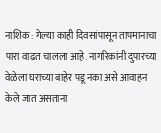नाशिक : गेल्या काही दिवसांपासून तापमानाचा पारा वाढत चालला आहे. नागरिकांनी दुपारच्या वेळेला घराच्या बाहेर पडू नका असे आवाहन केले जात असताना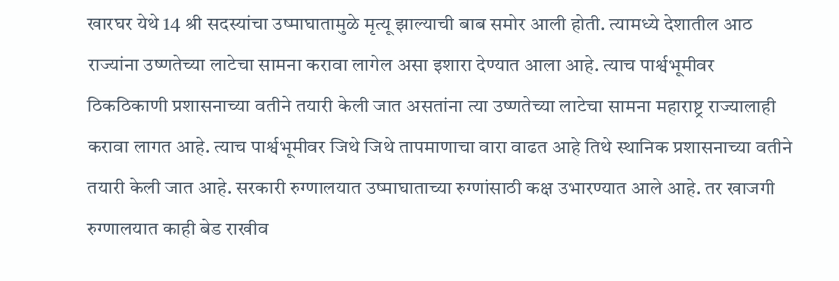खारघर येथे 14 श्री सदस्यांचा उष्माघातामुळे मृत्यू झाल्याची बाब समोर आली होती. त्यामध्ये देशातील आठ राज्यांना उष्णतेच्या लाटेचा सामना करावा लागेल असा इशारा देण्यात आला आहे. त्याच पार्श्वभूमीवर ठिकठिकाणी प्रशासनाच्या वतीने तयारी केली जात असतांना त्या उष्णतेच्या लाटेचा सामना महाराष्ट्र राज्यालाही करावा लागत आहे. त्याच पार्श्वभूमीवर जिथे जिथे तापमाणाचा वारा वाढत आहे तिथे स्थानिक प्रशासनाच्या वतीने तयारी केली जात आहे. सरकारी रुग्णालयात उष्माघाताच्या रुग्णांसाठी कक्ष उभारण्यात आले आहे. तर खाजगी रुग्णालयात काही बेड राखीव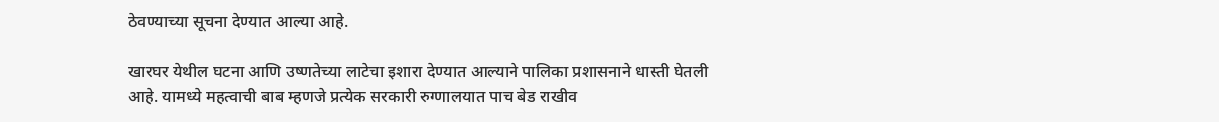ठेवण्याच्या सूचना देण्यात आल्या आहे.

खारघर येथील घटना आणि उष्णतेच्या लाटेचा इशारा देण्यात आल्याने पालिका प्रशासनाने धास्ती घेतली आहे. यामध्ये महत्वाची बाब म्हणजे प्रत्येक सरकारी रुग्णालयात पाच बेड राखीव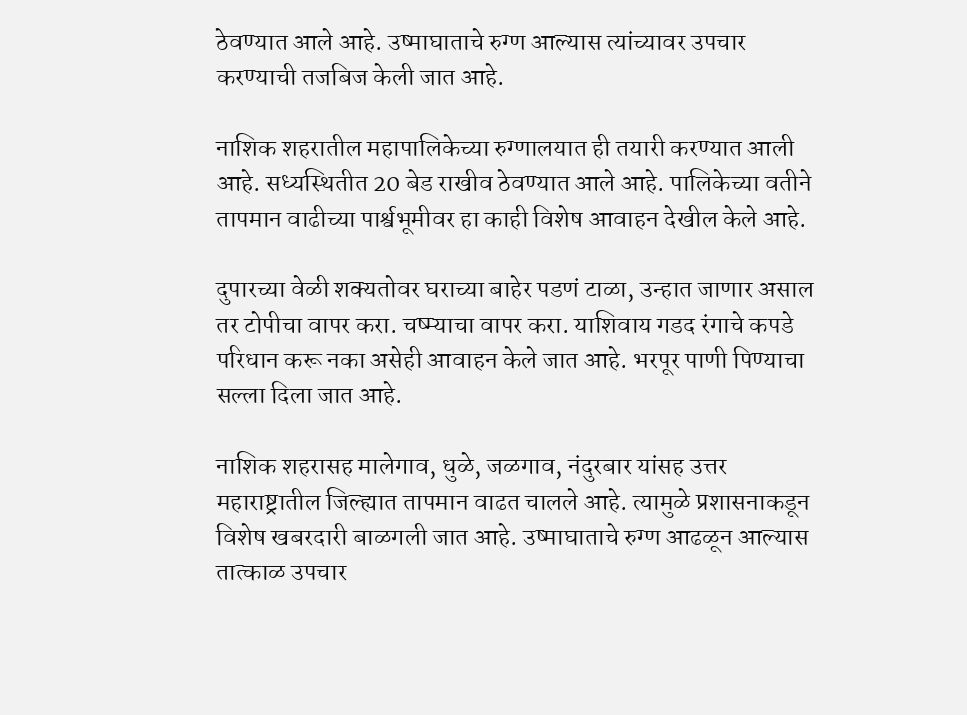ठेवण्यात आले आहे. उष्माघाताचे रुग्ण आल्यास त्यांच्यावर उपचार करण्याची तजबिज केली जात आहे.

नाशिक शहरातील महापालिकेच्या रुग्णालयात ही तयारी करण्यात आली आहे. सध्यस्थितीत 20 बेड राखीव ठेवण्यात आले आहे. पालिकेच्या वतीने तापमान वाढीच्या पार्श्वभूमीवर हा काही विशेष आवाहन देखील केले आहे.

दुपारच्या वेळी शक्यतोवर घराच्या बाहेर पडणं टाळा, उन्हात जाणार असाल तर टोपीचा वापर करा. चष्म्याचा वापर करा. याशिवाय गडद रंगाचे कपडे परिधान करू नका असेही आवाहन केले जात आहे. भरपूर पाणी पिण्याचा सल्ला दिला जात आहे.

नाशिक शहरासह मालेगाव, धुळे, जळगाव, नंदुरबार यांसह उत्तर महाराष्ट्रातील जिल्ह्यात तापमान वाढत चालले आहे. त्यामुळे प्रशासनाकडून विशेष खबरदारी बाळगली जात आहे. उष्माघाताचे रुग्ण आढळून आल्यास तात्काळ उपचार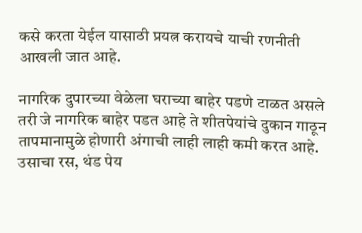कसे करता येईल यासाठी प्रयत्न करायचे याची रणनीती आखली जात आहे.

नागरिक दुपारच्या वेळेला घराच्या बाहेर पडणे टाळत असले तरी जे नागरिक बाहेर पडत आहे ते शीतपेयांचे दुकान गाठून तापमानामुळे होणारी अंगाची लाही लाही कमी करत आहे. उसाचा रस, थंड पेय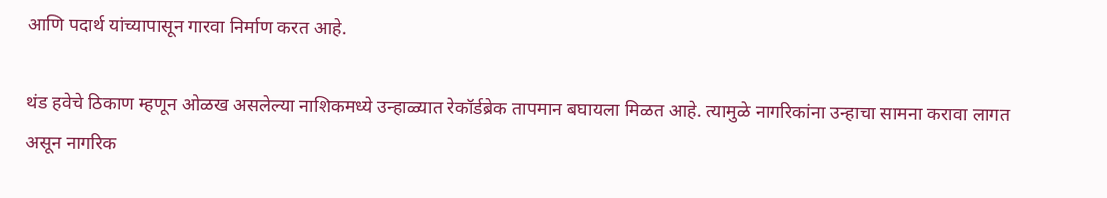आणि पदार्थ यांच्यापासून गारवा निर्माण करत आहे.

थंड हवेचे ठिकाण म्हणून ओळख असलेल्या नाशिकमध्ये उन्हाळ्यात रेकॉर्डब्रेक तापमान बघायला मिळत आहे. त्यामुळे नागरिकांना उन्हाचा सामना करावा लागत असून नागरिक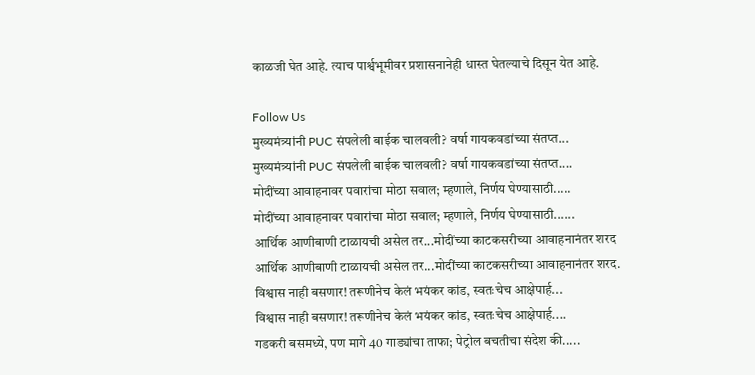काळजी घेत आहे. त्याच पार्श्वभूमीवर प्रशासनानेही धास्त घेतल्याचे दिसून येत आहे.

Follow Us
मुख्यमंत्र्यांनी PUC संपलेली बाईक चालवली? वर्षा गायकवडांच्या संतप्त...
मुख्यमंत्र्यांनी PUC संपलेली बाईक चालवली? वर्षा गायकवडांच्या संतप्त....
मोदींच्या आवाहनावर पवारांचा मोठा सवाल; म्हणाले, निर्णय घेण्यासाठी.....
मोदींच्या आवाहनावर पवारांचा मोठा सवाल; म्हणाले, निर्णय घेण्यासाठी......
आर्थिक आणीबाणी टाळायची असेल तर...मोदींच्या काटकसरीच्या आवाहनानंतर शरद
आर्थिक आणीबाणी टाळायची असेल तर...मोदींच्या काटकसरीच्या आवाहनानंतर शरद.
विश्वास नाही बसणार! तरूणीनेच केलं भयंकर कांड, स्वतःचेच आक्षेपार्ह...
विश्वास नाही बसणार! तरूणीनेच केलं भयंकर कांड, स्वतःचेच आक्षेपार्ह....
गडकरी बसमध्ये, पण मागे 40 गाड्यांचा ताफा; पेट्रोल बचतीचा संदेश की.....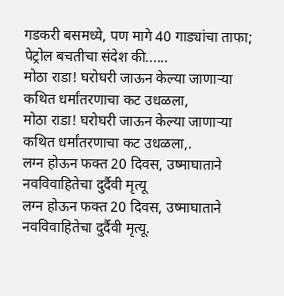गडकरी बसमध्ये, पण मागे 40 गाड्यांचा ताफा; पेट्रोल बचतीचा संदेश की......
मोठा राडा! घरोघरी जाऊन केल्या जाणाऱ्या कथित धर्मांतरणाचा कट उधळला,
मोठा राडा! घरोघरी जाऊन केल्या जाणाऱ्या कथित धर्मांतरणाचा कट उधळला,.
लग्न होऊन फक्त 20 दिवस, उष्माघाताने नवविवाहितेचा दुर्दैवी मृत्यू
लग्न होऊन फक्त 20 दिवस, उष्माघाताने नवविवाहितेचा दुर्दैवी मृत्यू.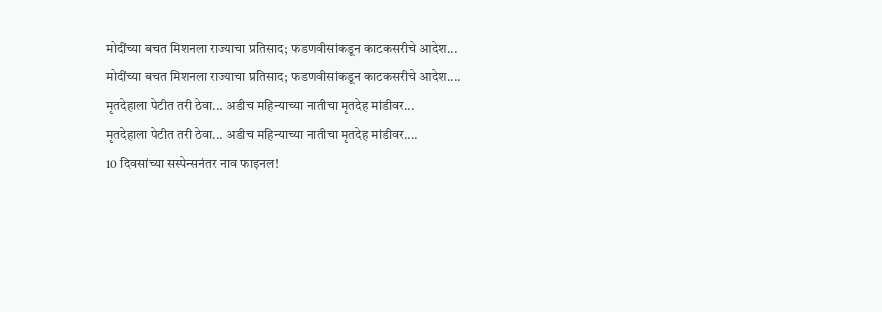मोदींच्या बचत मिशनला राज्याचा प्रतिसाद; फडणवीसांकडून काटकसरीचे आदेश...
मोदींच्या बचत मिशनला राज्याचा प्रतिसाद; फडणवीसांकडून काटकसरीचे आदेश....
मृतदेहाला पेटीत तरी ठेवा... अडीच महिन्याच्या नातीचा मृतदेह मांडीवर...
मृतदेहाला पेटीत तरी ठेवा... अडीच महिन्याच्या नातीचा मृतदेह मांडीवर....
10 दिवसांच्या सस्पेन्सनंतर नाव फाइनल!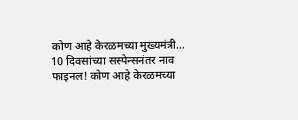कोण आहे केरळमच्या मुख्यमंत्री...
10 दिवसांच्या सस्पेन्सनंतर नाव फाइनल! कोण आहे केरळमच्या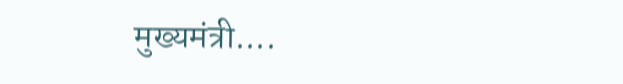मुख्यमंत्री....